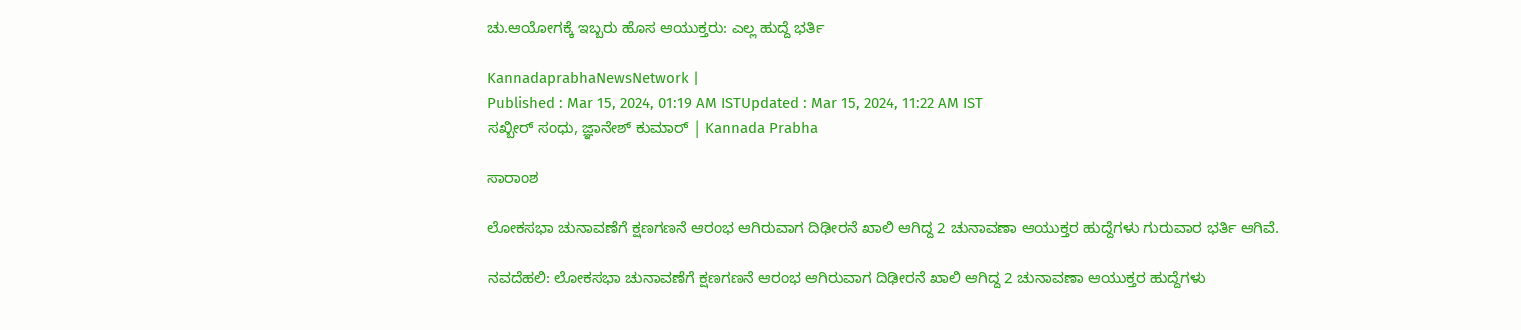ಚು.ಆಯೋಗಕ್ಕೆ ಇಬ್ಬರು ಹೊಸ ಆಯುಕ್ತರು: ಎಲ್ಲ ಹುದ್ದೆ ಭರ್ತಿ

KannadaprabhaNewsNetwork |
Published : Mar 15, 2024, 01:19 AM ISTUpdated : Mar 15, 2024, 11:22 AM IST
ಸಖ್ಬೀರ್‌ ಸಂಧು, ಜ್ಞಾನೇಶ್‌ ಕುಮಾರ್‌ | Kannada Prabha

ಸಾರಾಂಶ

ಲೋಕಸಭಾ ಚುನಾವಣೆಗೆ ಕ್ಷಣಗಣನೆ ಆರಂಭ ಆಗಿರುವಾಗ ದಿಢೀರನೆ ಖಾಲಿ ಆಗಿದ್ದ 2 ಚುನಾವಣಾ ಆಯುಕ್ತರ ಹುದ್ದೆಗಳು ಗುರುವಾರ ಭರ್ತಿ ಆಗಿವೆ.

ನವದೆಹಲಿ: ಲೋಕಸಭಾ ಚುನಾವಣೆಗೆ ಕ್ಷಣಗಣನೆ ಆರಂಭ ಆಗಿರುವಾಗ ದಿಢೀರನೆ ಖಾಲಿ ಆಗಿದ್ದ 2 ಚುನಾವಣಾ ಆಯುಕ್ತರ ಹುದ್ದೆಗಳು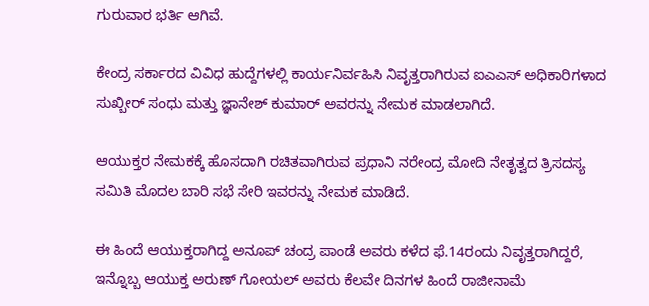ಗುರುವಾರ ಭರ್ತಿ ಆಗಿವೆ.

ಕೇಂದ್ರ ಸರ್ಕಾರದ ವಿವಿಧ ಹುದ್ದೆಗಳಲ್ಲಿ ಕಾರ್ಯನಿರ್ವಹಿಸಿ ನಿವೃತ್ತರಾಗಿರುವ ಐಎಎಸ್‌ ಅಧಿಕಾರಿಗಳಾದ ಸುಖ್ಬೀರ್‌ ಸಂಧು ಮತ್ತು ಜ್ಞಾನೇಶ್‌ ಕುಮಾರ್‌ ಅವರನ್ನು ನೇಮಕ ಮಾಡಲಾಗಿದೆ.

ಆಯುಕ್ತರ ನೇಮಕಕ್ಕೆ ಹೊಸದಾಗಿ ರಚಿತವಾಗಿರುವ ಪ್ರಧಾನಿ ನರೇಂದ್ರ ಮೋದಿ ನೇತೃತ್ವದ ತ್ರಿಸದಸ್ಯ ಸಮಿತಿ ಮೊದಲ ಬಾರಿ ಸಭೆ ಸೇರಿ ಇವರನ್ನು ನೇಮಕ ಮಾಡಿದೆ.

ಈ ಹಿಂದೆ ಆಯುಕ್ತರಾಗಿದ್ದ ಅನೂಪ್‌ ಚಂದ್ರ ಪಾಂಡೆ ಅವರು ಕಳೆದ ಫೆ.14ರಂದು ನಿವೃತ್ತರಾಗಿದ್ದರೆ, ಇನ್ನೊಬ್ಬ ಆಯುಕ್ತ ಅರುಣ್‌ ಗೋಯಲ್‌ ಅವರು ಕೆಲವೇ ದಿನಗಳ ಹಿಂದೆ ರಾಜೀನಾಮೆ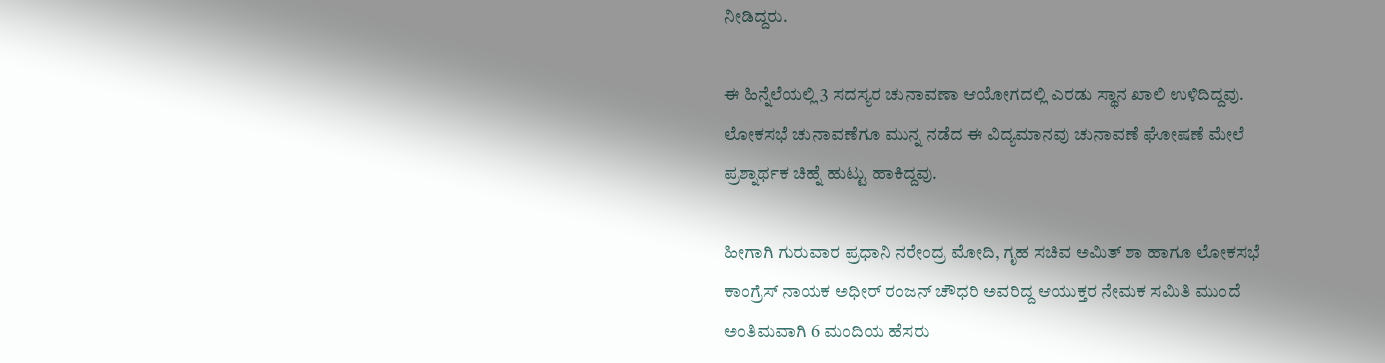ನೀಡಿದ್ದರು.

ಈ ಹಿನ್ನೆಲೆಯಲ್ಲಿ 3 ಸದಸ್ಯರ ಚುನಾವಣಾ ಆಯೋಗದಲ್ಲಿ ಎರಡು ಸ್ಥಾನ ಖಾಲಿ ಉಳಿದಿದ್ದವು. ಲೋಕಸಭೆ ಚುನಾವಣೆಗೂ ಮುನ್ನ ನಡೆದ ಈ ವಿದ್ಯಮಾನವು ಚುನಾವಣೆ ಘೋಷಣೆ ಮೇಲೆ ಪ್ರಶ್ನಾರ್ಥಕ ಚಿಹ್ನೆ ಹುಟ್ಟು ಹಾಕಿದ್ದವು.

ಹೀಗಾಗಿ ಗುರುವಾರ ಪ್ರಧಾನಿ ನರೇಂದ್ರ ಮೋದಿ, ಗೃಹ ಸಚಿವ ಅಮಿತ್‌ ಶಾ ಹಾಗೂ ಲೋಕಸಭೆ ಕಾಂಗ್ರೆಸ್‌ ನಾಯಕ ಅಧೀರ್‌ ರಂಜನ್‌ ಚೌಧರಿ ಅವರಿದ್ದ ಆಯುಕ್ತರ ನೇಮಕ ಸಮಿತಿ ಮುಂದೆ ಅಂತಿಮವಾಗಿ 6 ಮಂದಿಯ ಹೆಸರು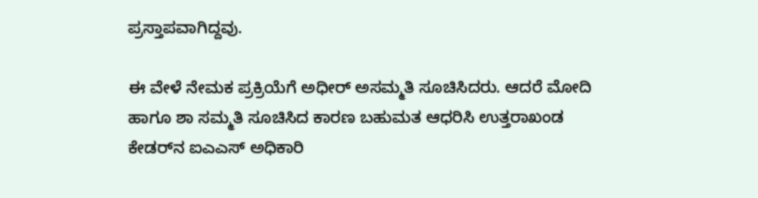ಪ್ರಸ್ತಾಪವಾಗಿದ್ದವು.

ಈ ವೇಳೆ ನೇಮಕ ಪ್ರಕ್ರಿಯೆಗೆ ಅಧೀರ್‌ ಅಸಮ್ಮತಿ ಸೂಚಿಸಿದರು. ಆದರೆ ಮೋದಿ ಹಾಗೂ ಶಾ ಸಮ್ಮತಿ ಸೂಚಿಸಿದ ಕಾರಣ ಬಹುಮತ ಆಧರಿಸಿ ಉತ್ತರಾಖಂಡ ಕೇಡರ್‌ನ ಐಎಎಸ್‌ ಅಧಿಕಾರಿ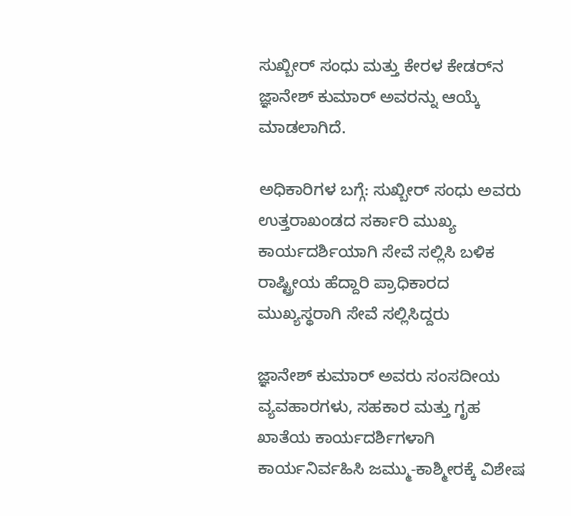ಸುಖ್ಬೀರ್‌ ಸಂಧು ಮತ್ತು ಕೇರಳ ಕೇಡರ್‌ನ ಜ್ಞಾನೇಶ್‌ ಕುಮಾರ್‌ ಅವರನ್ನು ಆಯ್ಕೆ ಮಾಡಲಾಗಿದೆ.

ಅಧಿಕಾರಿಗಳ ಬಗ್ಗೆ: ಸುಖ್ಬೀರ್‌ ಸಂಧು ಅವರು ಉತ್ತರಾಖಂಡದ ಸರ್ಕಾರಿ ಮುಖ್ಯ ಕಾರ್ಯದರ್ಶಿಯಾಗಿ ಸೇವೆ ಸಲ್ಲಿಸಿ ಬಳಿಕ ರಾಷ್ಟ್ರೀಯ ಹೆದ್ದಾರಿ ಪ್ರಾಧಿಕಾರದ ಮುಖ್ಯಸ್ಥರಾಗಿ ಸೇವೆ ಸಲ್ಲಿಸಿದ್ದರು

ಜ್ಞಾನೇಶ್‌ ಕುಮಾರ್‌ ಅವರು ಸಂಸದೀಯ ವ್ಯವಹಾರಗಳು, ಸಹಕಾರ ಮತ್ತು ಗೃಹ ಖಾತೆಯ ಕಾರ್ಯದರ್ಶಿಗಳಾಗಿ ಕಾರ್ಯನಿರ್ವಹಿಸಿ ಜಮ್ಮು-ಕಾಶ್ಮೀರಕ್ಕೆ ವಿಶೇಷ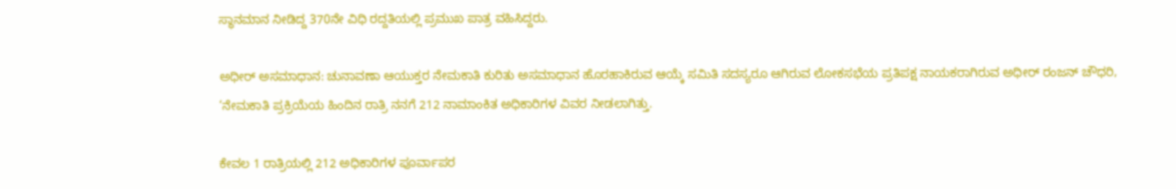ಸ್ಥಾನಮಾನ ನೀಡಿದ್ದ 370ನೇ ವಿಧಿ ರದ್ದತಿಯಲ್ಲಿ ಪ್ರಮುಖ ಪಾತ್ರ ವಹಿಸಿದ್ದರು.

ಅಧೀರ್‌ ಅಸಮಾಧಾನ: ಚುನಾವಣಾ ಆಯುಕ್ತರ ನೇಮಕಾತಿ ಕುರಿತು ಅಸಮಾಧಾನ ಹೊರಹಾಕಿರುವ ಆಯ್ಕೆ ಸಮಿತಿ ಸದಸ್ಯರೂ ಆಗಿರುವ ಲೋಕಸಭೆಯ ಪ್ರತಿಪಕ್ಷ ನಾಯಕರಾಗಿರುವ ಅಧೀರ್‌ ರಂಜನ್‌ ಚೌಧರಿ, ‘ನೇಮಕಾತಿ ಪ್ರಕ್ರಿಯೆಯ ಹಿಂದಿನ ರಾತ್ರಿ ನನಗೆ 212 ನಾಮಾಂಕಿತ ಅಧಿಕಾರಿಗಳ ವಿವರ ನೀಡಲಾಗಿತ್ತು.

ಕೇವಲ 1 ರಾತ್ರಿಯಲ್ಲಿ 212 ಅಧಿಕಾರಿಗಳ ಪೂರ್ವಾಪರ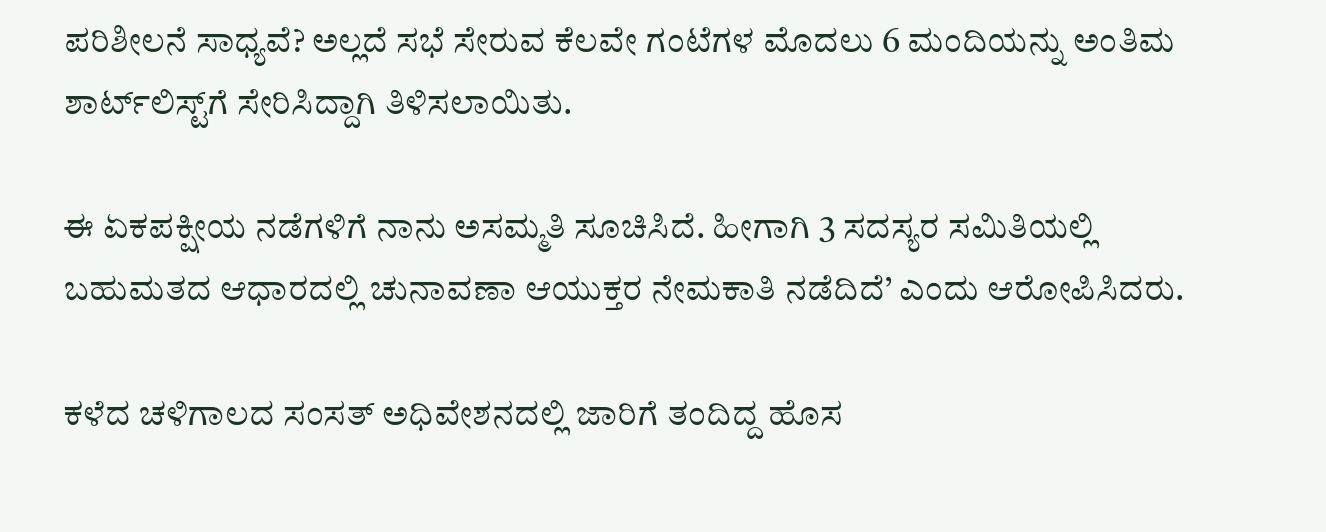ಪರಿಶೀಲನೆ ಸಾಧ್ಯವೆ? ಅಲ್ಲದೆ ಸಭೆ ಸೇರುವ ಕೆಲವೇ ಗಂಟೆಗಳ ಮೊದಲು 6 ಮಂದಿಯನ್ನು ಅಂತಿಮ ಶಾರ್ಟ್‌ಲಿಸ್ಟ್‌ಗೆ ಸೇರಿಸಿದ್ದಾಗಿ ತಿಳಿಸಲಾಯಿತು.

ಈ ಏಕಪಕ್ಷೀಯ ನಡೆಗಳಿಗೆ ನಾನು ಅಸಮ್ಮತಿ ಸೂಚಿಸಿದೆ. ಹೀಗಾಗಿ 3 ಸದಸ್ಯರ ಸಮಿತಿಯಲ್ಲಿ ಬಹುಮತದ ಆಧಾರದಲ್ಲಿ ಚುನಾವಣಾ ಆಯುಕ್ತರ ನೇಮಕಾತಿ ನಡೆದಿದೆ’ ಎಂದು ಆರೋಪಿಸಿದರು.

ಕಳೆದ ಚಳಿಗಾಲದ ಸಂಸತ್‌ ಅಧಿವೇಶನದಲ್ಲಿ ಜಾರಿಗೆ ತಂದಿದ್ದ ಹೊಸ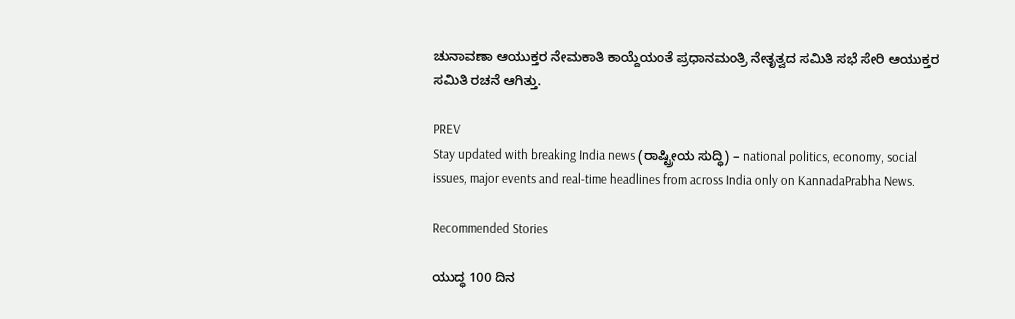ಚುನಾವಣಾ ಆಯುಕ್ತರ ನೇಮಕಾತಿ ಕಾಯ್ದೆಯಂತೆ ಪ್ರಧಾನಮಂತ್ರಿ ನೇತೃತ್ವದ ಸಮಿತಿ ಸಭೆ ಸೇರಿ ಆಯುಕ್ತರ ಸಮಿತಿ ರಚನೆ ಆಗಿತ್ತು.

PREV
Stay updated with breaking India news (ರಾಷ್ಟ್ರೀಯ ಸುದ್ಧಿ) – national politics, economy, social issues, major events and real‑time headlines from across India only on KannadaPrabha News.

Recommended Stories

ಯುದ್ಧ 100 ದಿನ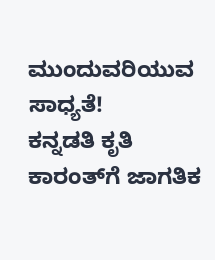ಮುಂದುವರಿಯುವ ಸಾಧ್ಯತೆ!
ಕನ್ನಡತಿ ಕೃತಿ ಕಾರಂತ್‌ಗೆ ಜಾಗತಿಕ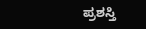ಪ್ರಶಸ್ತಿ